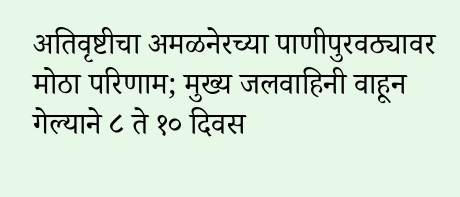अतिवृष्टीचा अमळनेरच्या पाणीपुरवठ्यावर मोठा परिणाम; मुख्य जलवाहिनी वाहून गेल्याने ८ ते १० दिवस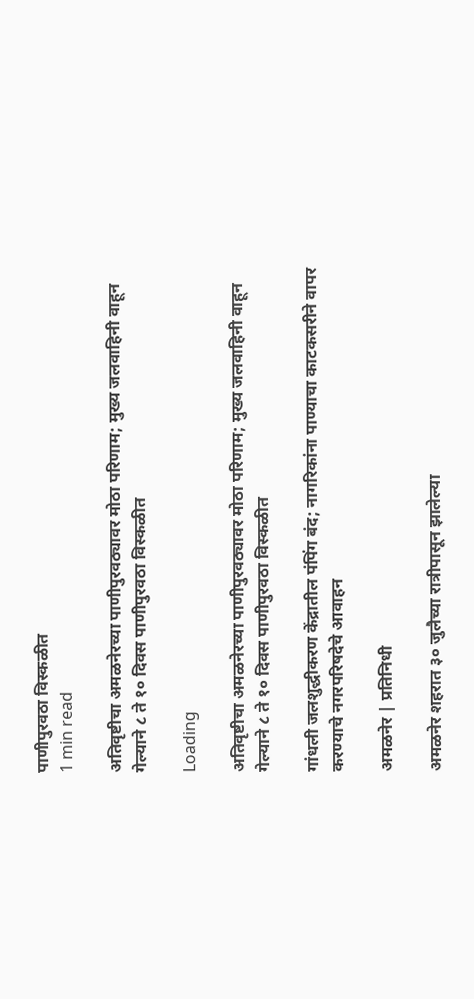पाणीपुरवठा विस्कळीत
1 min read

अतिवृष्टीचा अमळनेरच्या पाणीपुरवठ्यावर मोठा परिणाम; मुख्य जलवाहिनी वाहून गेल्याने ८ ते १० दिवस पाणीपुरवठा विस्कळीत

Loading

अतिवृष्टीचा अमळनेरच्या पाणीपुरवठ्यावर मोठा परिणाम; मुख्य जलवाहिनी वाहून गेल्याने ८ ते १० दिवस पाणीपुरवठा विस्कळीत

गांधली जलशुद्धीकरण केंद्रातील पंपिंग बंद; नागरिकांना पाण्याचा काटकसरीने वापर करण्याचे नगरपरिषदेचे आवाहन

अमळनेर | प्रतिनिधी

अमळनेर शहरात ३० जुलैच्या रात्रीपासून झालेल्या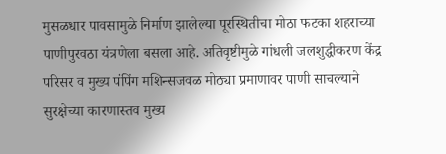मुसळधार पावसामुळे निर्माण झालेल्या पूरस्थितीचा मोठा फटका शहराच्या पाणीपुरवठा यंत्रणेला बसला आहे. अतिवृष्टीमुळे गांधली जलशुद्धीकरण केंद्र परिसर व मुख्य पंपिंग मशिन्सजवळ मोठ्या प्रमाणावर पाणी साचल्याने सुरक्षेच्या कारणास्तव मुख्य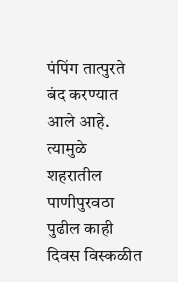पंपिंग तात्पुरते बंद करण्यात आले आहे. त्यामुळे शहरातील पाणीपुरवठा पुढील काही दिवस विस्कळीत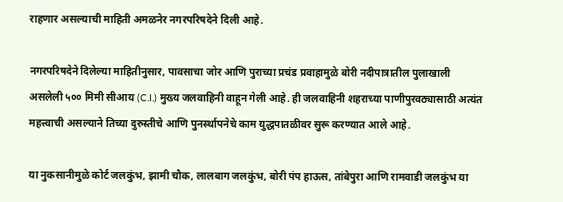राहणार असल्याची माहिती अमळनेर नगरपरिषदेने दिली आहे.

नगरपरिषदेने दिलेल्या माहितीनुसार, पावसाचा जोर आणि पुराच्या प्रचंड प्रवाहामुळे बोरी नदीपात्रातील पुलाखाली असलेली ५०० मिमी सीआय (C.I.) मुख्य जलवाहिनी वाहून गेली आहे. ही जलवाहिनी शहराच्या पाणीपुरवठ्यासाठी अत्यंत महत्त्वाची असल्याने तिच्या दुरुस्तीचे आणि पुनर्स्थापनेचे काम युद्धपातळीवर सुरू करण्यात आले आहे.

या नुकसानीमुळे कोर्ट जलकुंभ, झामी चौक, लालबाग जलकुंभ, बोरी पंप हाऊस, तांबेपुरा आणि रामवाडी जलकुंभ या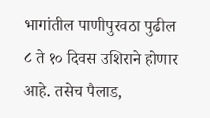भागांतील पाणीपुरवठा पुढील ८ ते १० दिवस उशिराने होणार आहे. तसेच पैलाड,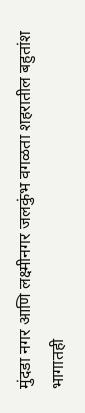मुंदडा नगर आणि लक्ष्मीनगर जलकुंभ वगळता शहरातील बहुतांश भागातही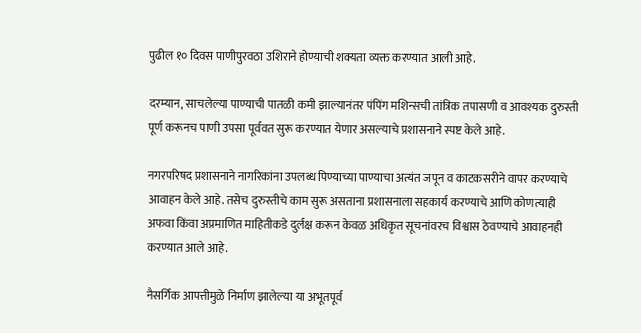पुढील १० दिवस पाणीपुरवठा उशिराने होण्याची शक्यता व्यक्त करण्यात आली आहे.

दरम्यान, साचलेल्या पाण्याची पातळी कमी झाल्यानंतर पंपिंग मशिन्सची तांत्रिक तपासणी व आवश्यक दुरुस्ती पूर्ण करूनच पाणी उपसा पूर्ववत सुरू करण्यात येणार असल्याचे प्रशासनाने स्पष्ट केले आहे.

नगरपरिषद प्रशासनाने नागरिकांना उपलब्ध पिण्याच्या पाण्याचा अत्यंत जपून व काटकसरीने वापर करण्याचे आवाहन केले आहे. तसेच दुरुस्तीचे काम सुरू असताना प्रशासनाला सहकार्य करण्याचे आणि कोणत्याही अफवा किंवा अप्रमाणित माहितीकडे दुर्लक्ष करून केवळ अधिकृत सूचनांवरच विश्वास ठेवण्याचे आवाहनही करण्यात आले आहे.

नैसर्गिक आपत्तीमुळे निर्माण झालेल्या या अभूतपूर्व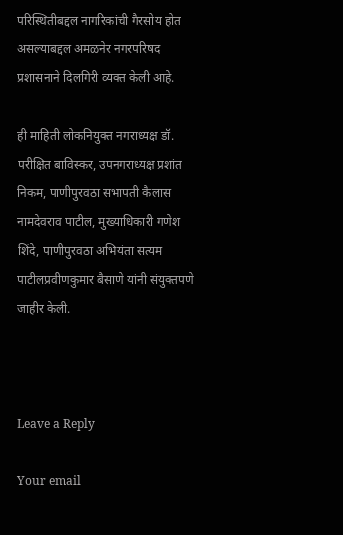परिस्थितीबद्दल नागरिकांची गैरसोय होत असल्याबद्दल अमळनेर नगरपरिषद प्रशासनाने दिलगिरी व्यक्त केली आहे.

ही माहिती लोकनियुक्त नगराध्यक्ष डॉ. परीक्षित बाविस्कर, उपनगराध्यक्ष प्रशांत निकम, पाणीपुरवठा सभापती कैलास नामदेवराव पाटील, मुख्याधिकारी गणेश शिंदे, पाणीपुरवठा अभियंता सत्यम पाटीलप्रवीणकुमार बैसाणे यांनी संयुक्तपणे जाहीर केली.



Leave a Reply

Your email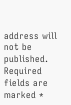address will not be published. Required fields are marked *